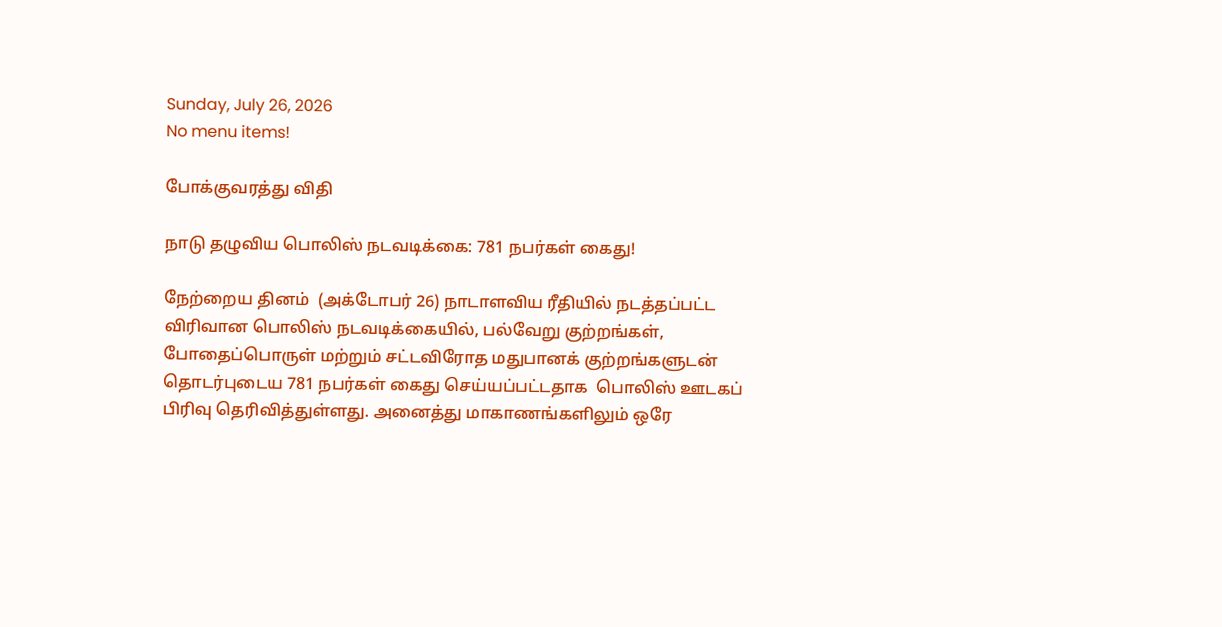Sunday, July 26, 2026
No menu items!

போக்குவரத்து விதி

நாடு தழுவிய பொலிஸ் நடவடிக்கை: 781 நபர்கள் கைது!

நேற்றைய தினம்  (அக்டோபர் 26) நாடாளவிய ரீதியில் நடத்தப்பட்ட விரிவான பொலிஸ் நடவடிக்கையில், பல்வேறு குற்றங்கள், போதைப்பொருள் மற்றும் சட்டவிரோத மதுபானக் குற்றங்களுடன் தொடர்புடைய 781 நபர்கள் கைது செய்யப்பட்டதாக  பொலிஸ் ஊடகப் பிரிவு தெரிவித்துள்ளது. அனைத்து மாகாணங்களிலும் ஒரே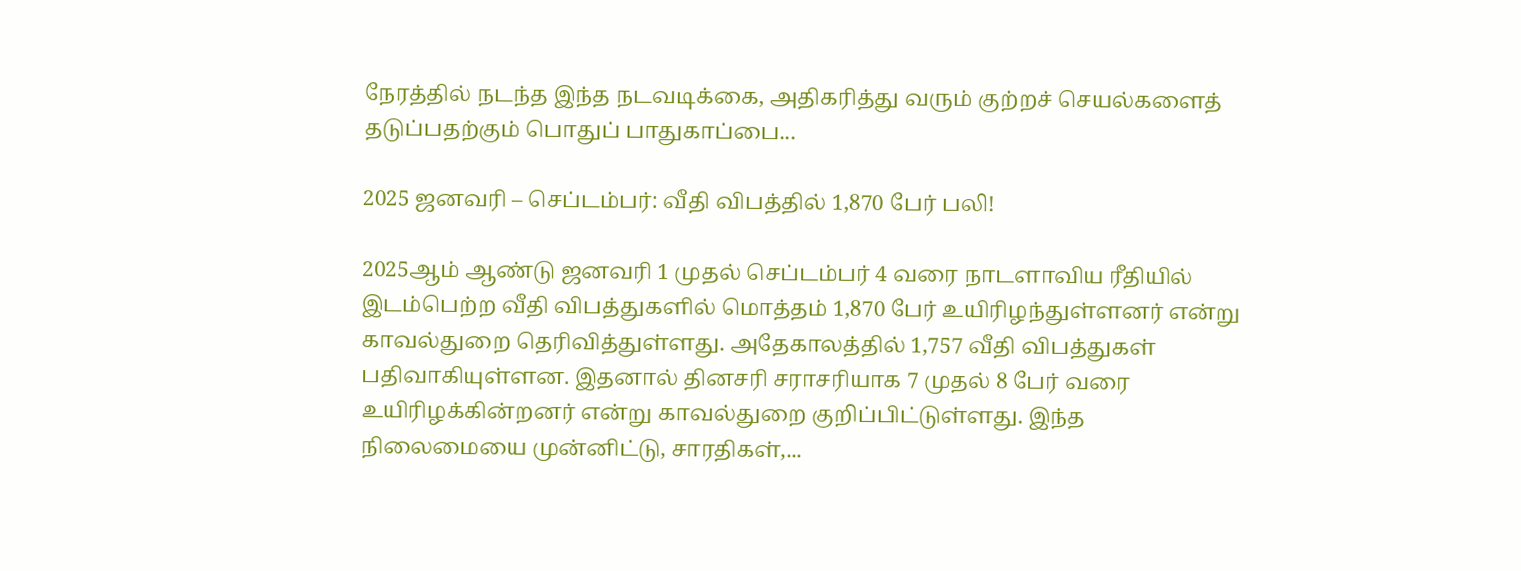நேரத்தில் நடந்த இந்த நடவடிக்கை, அதிகரித்து வரும் குற்றச் செயல்களைத் தடுப்பதற்கும் பொதுப் பாதுகாப்பை...

2025 ஜனவரி – செப்டம்பர்: வீதி விபத்தில் 1,870 பேர் பலி!

2025ஆம் ஆண்டு ஜனவரி 1 முதல் செப்டம்பர் 4 வரை நாடளாவிய ரீதியில் இடம்பெற்ற வீதி விபத்துகளில் மொத்தம் 1,870 பேர் உயிரிழந்துள்ளனர் என்று காவல்துறை தெரிவித்துள்ளது. அதேகாலத்தில் 1,757 வீதி விபத்துகள் பதிவாகியுள்ளன. இதனால் தினசரி சராசரியாக 7 முதல் 8 பேர் வரை உயிரிழக்கின்றனர் என்று காவல்துறை குறிப்பிட்டுள்ளது. இந்த நிலைமையை முன்னிட்டு, சாரதிகள்,...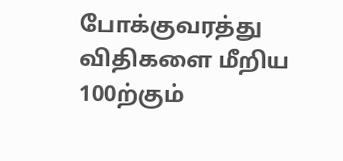போக்குவரத்து விதிகளை மீறிய 100ற்கும்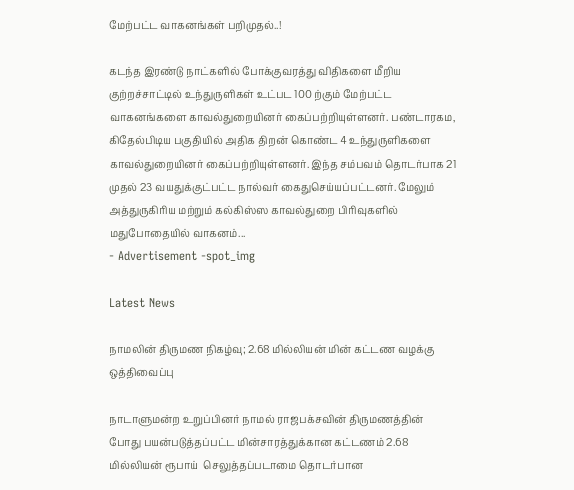மேற்பட்ட வாகனங்கள் பறிமுதல்..!

கடந்த இரண்டு நாட்களில் போக்குவரத்து விதிகளை மீறிய குற்றச்சாட்டில் உந்துருளிகள் உட்பட 100 ற்கும் மேற்பட்ட வாகனங்களை காவல்துறையினர் கைப்பற்றியுள்ளனர். பண்டாரகம, கிதேல்பிடிய பகுதியில் அதிக திறன் கொண்ட 4 உந்துருளிகளை காவல்துறையினர் கைப்பற்றியுள்ளனர். இந்த சம்பவம் தொடர்பாக 21 முதல் 23 வயதுக்குட்பட்ட நால்வர் கைதுசெய்யப்பட்டனர். மேலும் அத்துருகிரிய மற்றும் கல்கிஸ்ஸ காவல்துறை பிரிவுகளில் மதுபோதையில் வாகனம்...
- Advertisement -spot_img

Latest News

நாமலின் திருமண நிகழ்வு; 2.68 மில்லியன் மின் கட்டண வழக்கு ஒத்திவைப்பு

நாடாளுமன்ற உறுப்பினர் நாமல் ராஜபக்சவின் திருமணத்தின் போது பயன்படுத்தப்பட்ட மின்சாரத்துக்கான கட்டணம் 2.68 மில்லியன் ரூபாய்  செலுத்தப்படாமை தொடர்பான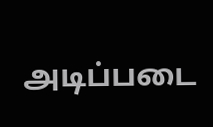அடிப்படை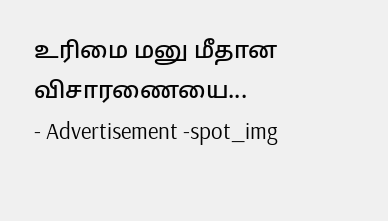உரிமை மனு மீதான விசாரணையை...
- Advertisement -spot_img